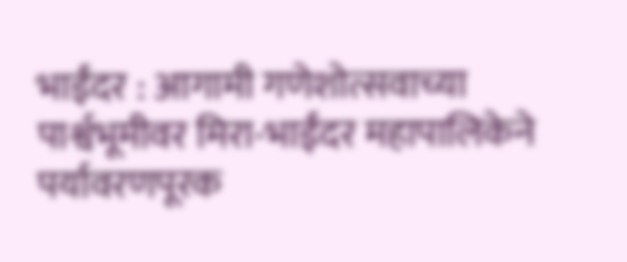भाईंदर : आगामी गणेशोत्सवाच्या पार्श्वभूमीवर मिरा-भाईंदर महापालिकेने पर्यावरणपूरक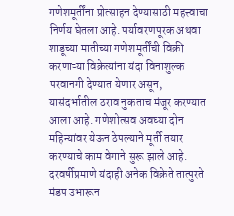गणेशमूर्तींना प्रोत्साहन देण्यासाठी महत्त्वाचा निर्णय घेतला आहे. पर्यावरणपूरक अथवा शाडूच्या मातीच्या गणेशमूर्तींची विक्री करणाऱ्या विक्रेत्यांना यंदा विनाशुल्क परवानगी देण्यात येणार असून, यासंदर्भातील ठराव नुकताच मंजूर करण्यात आला आहे. गणेशोत्सव अवघ्या दोन महिन्यांवर येऊन ठेपल्याने मूर्ती तयार करण्याचे काम वेगाने सुरू झाले आहे. दरवर्षीप्रमाणे यंदाही अनेक विक्रेते तात्पुरते मंडप उभारून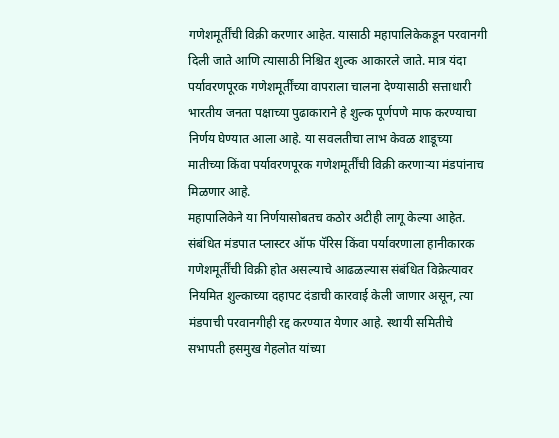गणेशमूर्तींची विक्री करणार आहेत. यासाठी महापालिकेकडून परवानगी दिली जाते आणि त्यासाठी निश्चित शुल्क आकारले जाते. मात्र यंदा पर्यावरणपूरक गणेशमूर्तींच्या वापराला चालना देण्यासाठी सत्ताधारी भारतीय जनता पक्षाच्या पुढाकाराने हे शुल्क पूर्णपणे माफ करण्याचा निर्णय घेण्यात आला आहे. या सवलतीचा लाभ केवळ शाडूच्या मातीच्या किंवा पर्यावरणपूरक गणेशमूर्तींची विक्री करणाऱ्या मंडपांनाच मिळणार आहे.
महापालिकेने या निर्णयासोबतच कठोर अटीही लागू केल्या आहेत. संबंधित मंडपात प्लास्टर ऑफ पॅरिस किंवा पर्यावरणाला हानीकारक गणेशमूर्तींची विक्री होत असल्याचे आढळल्यास संबंधित विक्रेत्यावर नियमित शुल्काच्या दहापट दंडाची कारवाई केली जाणार असून, त्या मंडपाची परवानगीही रद्द करण्यात येणार आहे. स्थायी समितीचे सभापती हसमुख गेहलोत यांच्या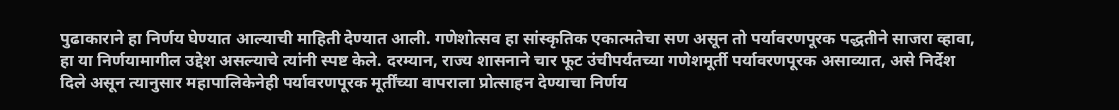पुढाकाराने हा निर्णय घेण्यात आल्याची माहिती देण्यात आली. गणेशोत्सव हा सांस्कृतिक एकात्मतेचा सण असून तो पर्यावरणपूरक पद्धतीने साजरा व्हावा, हा या निर्णयामागील उद्देश असल्याचे त्यांनी स्पष्ट केले. दरम्यान, राज्य शासनाने चार फूट उंचीपर्यंतच्या गणेशमूर्ती पर्यावरणपूरक असाव्यात, असे निर्देश दिले असून त्यानुसार महापालिकेनेही पर्यावरणपूरक मूर्तींच्या वापराला प्रोत्साहन देण्याचा निर्णय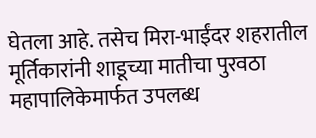घेतला आहे. तसेच मिरा-भाईंदर शहरातील मूर्तिकारांनी शाडूच्या मातीचा पुरवठा महापालिकेमार्फत उपलब्ध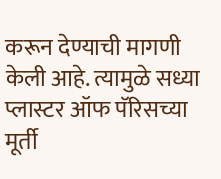करून देण्याची मागणी केली आहे. त्यामुळे सध्या प्लास्टर ऑफ पॅरिसच्या मूर्ती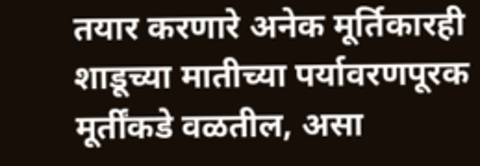तयार करणारे अनेक मूर्तिकारही शाडूच्या मातीच्या पर्यावरणपूरक मूर्तींकडे वळतील, असा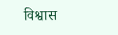विश्वास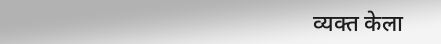व्यक्त केला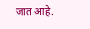जात आहे.